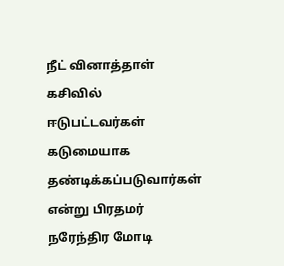நீட் வினாத்தாள் கசிவில் ஈடுபட்டவர்கள் கடுமையாக தண்டிக்கப்படுவார்கள் என்று பிரதமர் நரேந்திர மோடி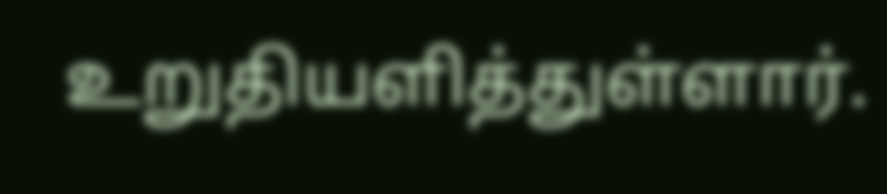உறுதியளித்துள்ளார்.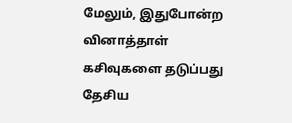மேலும், இதுபோன்ற வினாத்தாள் கசிவுகளை தடுப்பது தேசிய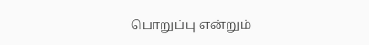பொறுப்பு என்றும்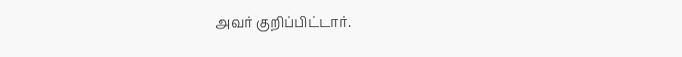அவர் குறிப்பிட்டார்.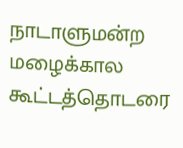நாடாளுமன்ற மழைக்கால கூட்டத்தொடரை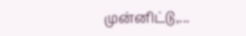முன்னிட்டு,...